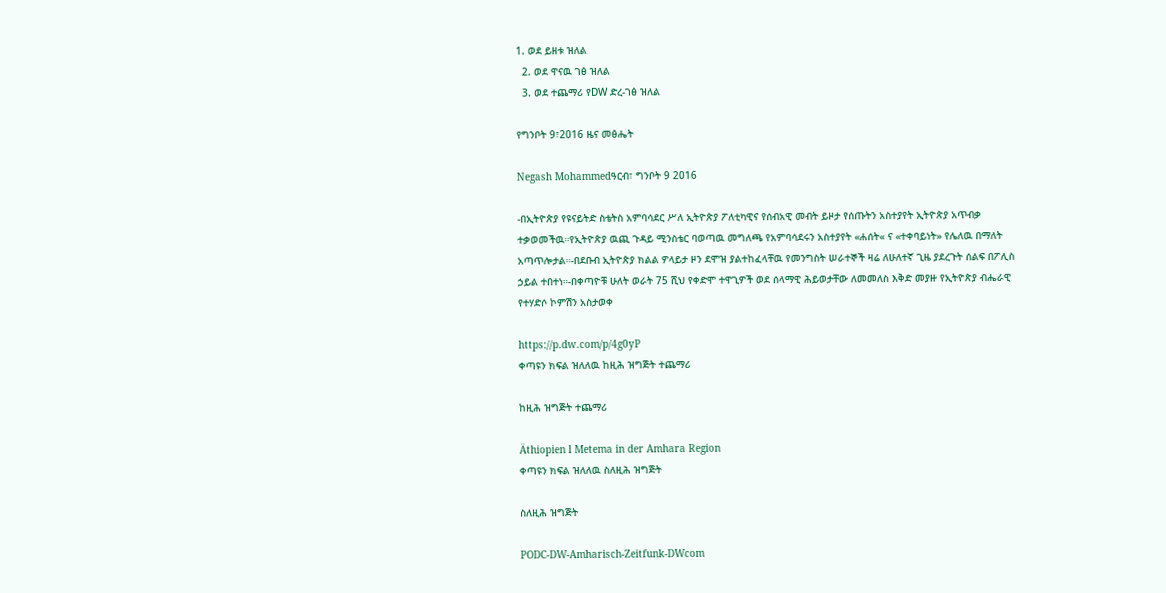1. ወደ ይዘቱ ዝለል
  2. ወደ ዋናዉ ገፅ ዝለል
  3. ወደ ተጨማሪ የDW ድረ-ገፅ ዝለል

የግንቦት 9፣2016 ዜና መፅሔት

Negash Mohammedዓርብ፣ ግንቦት 9 2016

-በኢትዮጵያ የዩናይትድ ስቴትስ አምባሳደር ሥለ ኢትዮጵያ ፖለቲካዊና የሰብአዊ መብት ይዞታ የሰጡትን አስተያየት ኢትዮጵያ አጥብቃ ተቃወመችዉ።የኢትዮጵያ ዉጪ ጉዳይ ሚንስቴር ባወጣዉ መግለጫ የአምባሳደሩን አስተያየት «ሐሰት« ና «ተቀባይነት» የሌለዉ በማለት አጣጥሎታል።-በደቡብ ኢትዮጵያ ክልል ዎላይታ ዞን ደሞዝ ያልተከፈላቸዉ የመንግስት ሠራተኞች ዛሬ ለሁለተኛ ጊዜ ያደረጉት ሰልፍ በፖሊስ ኃይል ተበተነ።-በቀጣዮቹ ሁለት ወራት 75 ሺህ የቀድሞ ተዋጊዎች ወደ ሰላማዊ ሕይወታቸው ለመመለስ እቅድ መያዙ የኢትዮጵያ ብሔራዊ የተሃድሶ ኮምሽን አስታወቀ

https://p.dw.com/p/4g0yP
ቀጣዩን ክፍል ዝለለዉ ከዚሕ ዝግጅት ተጨማሪ

ከዚሕ ዝግጅት ተጨማሪ

Äthiopien l Metema in der Amhara Region
ቀጣዩን ክፍል ዝለለዉ ስለዚሕ ዝግጅት

ስለዚሕ ዝግጅት

PODC-DW-Amharisch-Zeitfunk-DWcom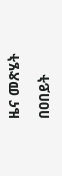ዜና መጽሄት

በዐበይት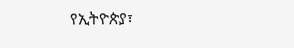የኢትዮጵያ፣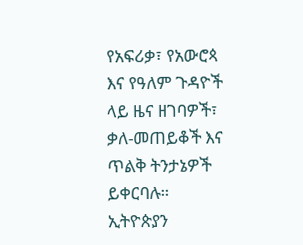የአፍሪቃ፣ የአውሮጳ እና የዓለም ጉዳዮች ላይ ዜና ዘገባዎች፣ ቃለ-መጠይቆች እና ጥልቅ ትንታኔዎች ይቀርባሉ። ኢትዮጵያን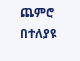ጨምሮ በተለያዩ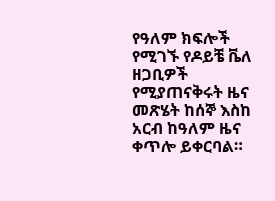የዓለም ክፍሎች የሚገኙ የዶይቼ ቬለ ዘጋቢዎች የሚያጠናቅሩት ዜና መጽሄት ከሰኞ እስከ አርብ ከዓለም ዜና ቀጥሎ ይቀርባል።